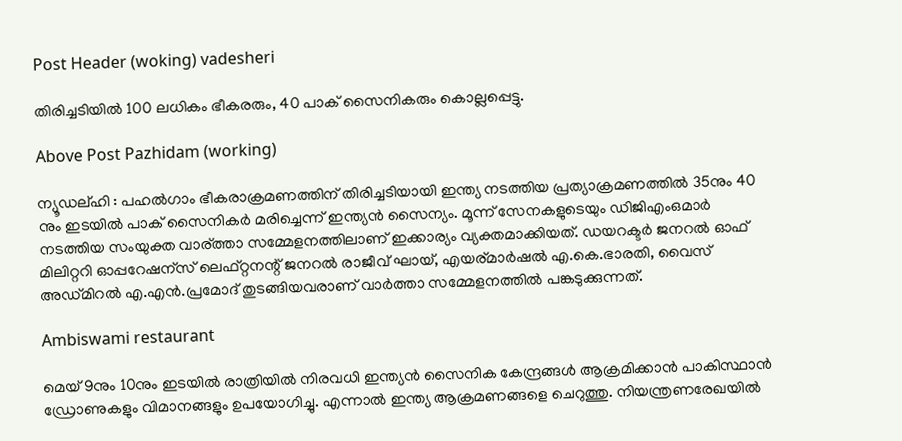Post Header (woking) vadesheri

തിരിച്ചടിയിൽ 100 ലധികം ഭീകരരും, 40 പാക് സൈനികരും കൊല്ലപ്പെട്ടു.

Above Post Pazhidam (working)

ന്യൂഡല്ഹി : പഹൽഗാം ഭീകരാക്രമണത്തിന് തിരിച്ചടിയായി ഇന്ത്യ നടത്തിയ പ്രത്യാക്രമണത്തില്‍ 35നും 40 നും ഇടയില്‍ പാക് സൈനികര്‍ മരിച്ചെന്ന് ഇന്ത്യന്‍ സൈന്യം. മൂന്ന് സേനകളുടെയും ഡിജിഎംഒമാര്‍ നടത്തിയ സംയുക്ത വാര്ത്താ സമ്മേളനത്തിലാണ് ഇക്കാര്യം വ്യക്തമാക്കിയത്. ഡയറക്ടര്‍ ജനറല്‍ ഓഫ് മിലിറ്ററി ഓപ്പറേഷന്സ് ലെഫ്റ്റനന്റ് ജനറല്‍ രാജീവ് ഘായ്, എയര്മാർഷൽ എ.കെ.ഭാരതി, വൈസ് അഡ്മിറല്‍ എ.എന്‍.പ്രമോദ് തുടങ്ങിയവരാണ് വാർത്താ സമ്മേളനത്തില്‍ പങ്കടുക്കുന്നത്.

Ambiswami restaurant

മെയ് 9നും 10നും ഇടയില്‍ രാത്രിയില്‍ നിരവധി ഇന്ത്യന്‍ സൈനിക കേന്ദ്രങ്ങള്‍ ആക്രമിക്കാന്‍ പാകിസ്ഥാന്‍ ഡ്രോണുകളും വിമാനങ്ങളും ഉപയോഗിച്ചു. എന്നാല്‍ ഇന്ത്യ ആക്രമണങ്ങളെ ചെറുത്തു. നിയന്ത്രണരേഖയില്‍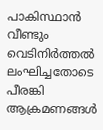പാകിസ്ഥാന്‍ വീണ്ടും വെടിനിർത്തൽ ലംഘിച്ചതോടെ പീരങ്കി ആക്രമണങ്ങള്‍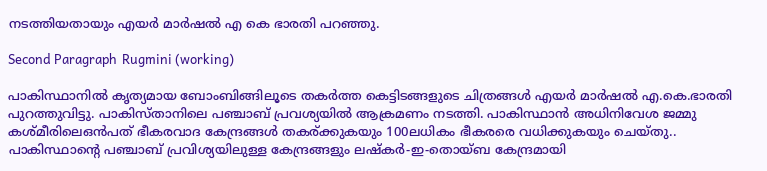നടത്തിയതായും എയര്‍ മാർഷൽ എ കെ ഭാരതി പറഞ്ഞു.

Second Paragraph  Rugmini (working)

പാകിസ്ഥാനില്‍ കൃത്യമായ ബോംബിങ്ങിലൂടെ തകർത്ത കെട്ടിടങ്ങളുടെ ചിത്രങ്ങള്‍ എയർ മാർഷൽ എ.കെ.ഭാരതി പുറത്തുവിട്ടു. പാകിസ്താനിലെ പഞ്ചാബ് പ്രവശ്യയില്‍ ആക്രമണം നടത്തി. പാകിസ്ഥാന്‍ അധിനിവേശ ജമ്മു കശ്മീരിലെഒൻപത് ഭീകരവാദ കേന്ദ്രങ്ങള്‍ തകര്ക്കുകയും 100ലധികം ഭീകരരെ വധിക്കുകയും ചെയ്തു.. പാകിസ്ഥാന്റെ പഞ്ചാബ് പ്രവിശ്യയിലുള്ള കേന്ദ്രങ്ങളും ലഷ്‌കര്‍-ഇ-തൊയ്ബ കേന്ദ്രമായി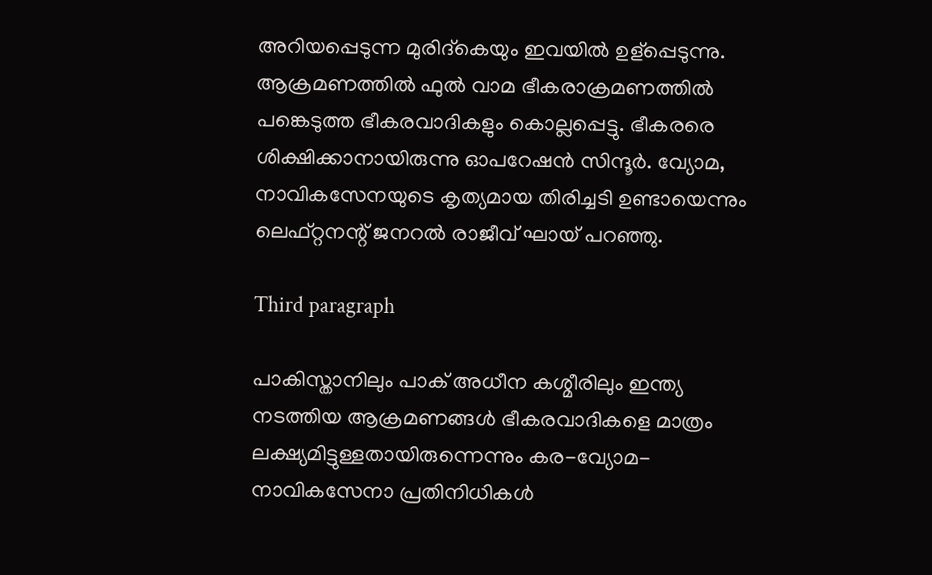അറിയപ്പെടുന്ന മുരിദ്‌കെയും ഇവയില്‍ ഉള്പ്പെടുന്നു. ആക്രമണത്തില്‍ ഫുൽ വാമ ഭീകരാക്രമണത്തില്‍ പങ്കെടുത്ത ഭീകരവാദികളും കൊല്ലപ്പെട്ടു. ഭീകരരെ ശിക്ഷിക്കാനായിരുന്നു ഓപറേഷന്‍ സിന്ദൂര്‍. വ്യോമ, നാവികസേനയുടെ കൃത്യമായ തിരിച്ചടി ഉണ്ടായെന്നും ലെഫ്റ്റനന്റ് ജനറല്‍ രാജീവ് ഘായ് പറഞ്ഞു.

Third paragraph

പാകിസ്താനിലും പാക് അധീന കശ്മീരിലും ഇന്ത്യ നടത്തിയ ആക്രമണങ്ങള്‍ ഭീകരവാദികളെ മാത്രം ലക്ഷ്യമിട്ടുള്ളതായിരുന്നെന്നും കര-വ്യോമ-നാവികസേനാ പ്രതിനിധികള്‍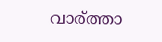വാര്ത്താ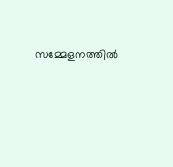സമ്മേളനത്തില്‍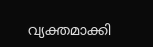വ്യക്തമാക്കി